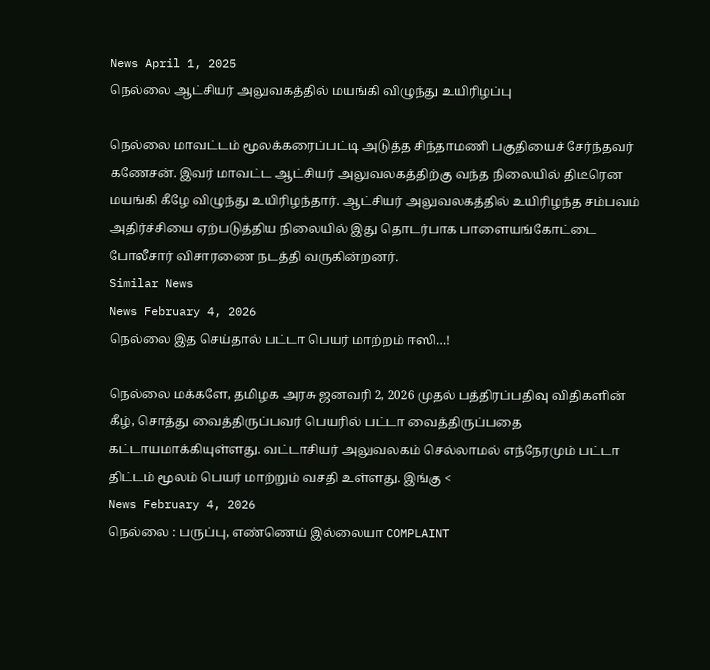News April 1, 2025
நெல்லை ஆட்சியர் அலுவகத்தில் மயங்கி விழுந்து உயிரிழப்பு

நெல்லை மாவட்டம் மூலக்கரைப்பட்டி அடுத்த சிந்தாமணி பகுதியைச் சேர்ந்தவர் கணேசன். இவர் மாவட்ட ஆட்சியர் அலுவலகத்திற்கு வந்த நிலையில் திடீரென மயங்கி கீழே விழுந்து உயிரிழந்தார். ஆட்சியர் அலுவலகத்தில் உயிரிழந்த சம்பவம் அதிர்ச்சியை ஏற்படுத்திய நிலையில் இது தொடர்பாக பாளையங்கோட்டை போலீசார் விசாரணை நடத்தி வருகின்றனர்.
Similar News
News February 4, 2026
நெல்லை இத செய்தால் பட்டா பெயர் மாற்றம் ஈஸி…!

நெல்லை மக்களே, தமிழக அரசு ஜனவரி 2, 2026 முதல் பத்திரப்பதிவு விதிகளின் கீழ், சொத்து வைத்திருப்பவர் பெயரில் பட்டா வைத்திருப்பதை கட்டாயமாக்கியுள்ளது. வட்டாசியர் அலுவலகம் செல்லாமல் எந்நேரமும் பட்டா திட்டம் மூலம் பெயர் மாற்றும் வசதி உள்ளது. இங்கு <
News February 4, 2026
நெல்லை : பருப்பு, எண்ணெய் இல்லையா COMPLAINT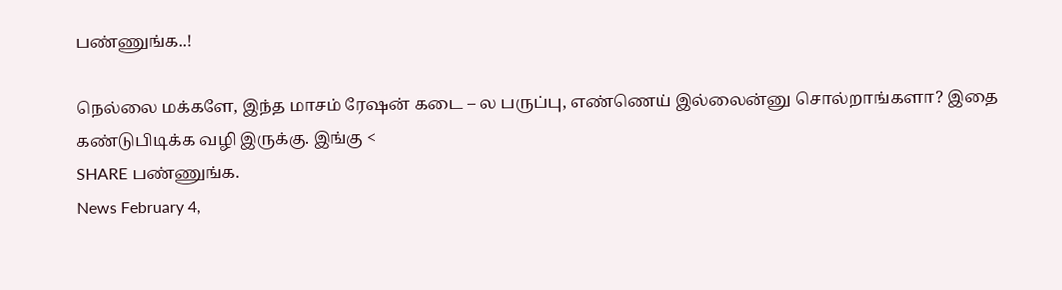பண்ணுங்க..!

நெல்லை மக்களே, இந்த மாசம் ரேஷன் கடை – ல பருப்பு, எண்ணெய் இல்லைன்னு சொல்றாங்களா? இதை கண்டுபிடிக்க வழி இருக்கு. இங்கு <
SHARE பண்ணுங்க.
News February 4,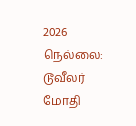2026
நெல்லை: டூவீலர் மோதி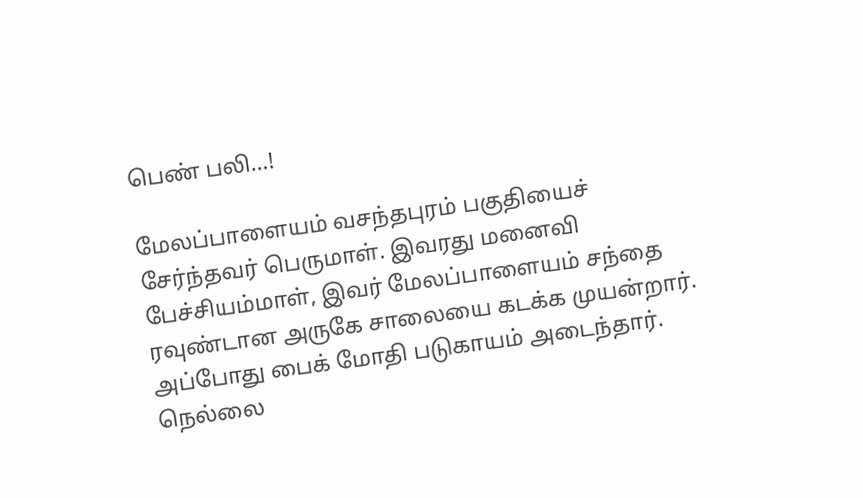பெண் பலி…!

மேலப்பாளையம் வசந்தபுரம் பகுதியைச் சேர்ந்தவர் பெருமாள். இவரது மனைவி பேச்சியம்மாள், இவர் மேலப்பாளையம் சந்தை ரவுண்டான அருகே சாலையை கடக்க முயன்றார். அப்போது பைக் மோதி படுகாயம் அடைந்தார். நெல்லை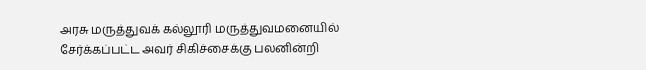அரசு மருத்துவக் கல்லூரி மருத்துவமனையில் சேர்க்கப்பட்ட அவர் சிகிச்சைக்கு பலனின்றி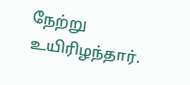நேற்று உயிரிழந்தார்.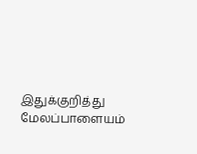இதுக்குறித்து மேலப்பாளையம்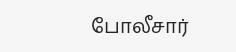போலீசார்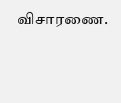விசாரணை.